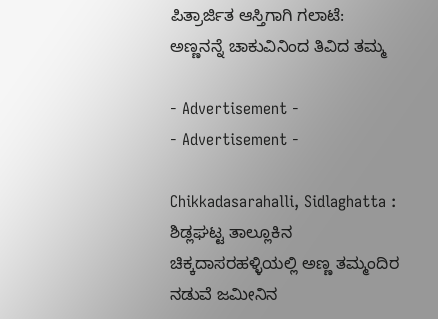ಪಿತ್ರಾರ್ಜಿತ ಆಸ್ತಿಗಾಗಿ ಗಲಾಟೆ: ಅಣ್ಣನನ್ನೆ ಚಾಕುವಿನಿಂದ ತಿವಿದ ತಮ್ಮ

- Advertisement -
- Advertisement -

Chikkadasarahalli, Sidlaghatta : ಶಿಡ್ಲಘಟ್ಟ ತಾಲ್ಲೂಕಿನ ಚಿಕ್ಕದಾಸರಹಳ್ಳಿಯಲ್ಲಿ ಅಣ್ಣ ತಮ್ಮಂದಿರ ನಡುವೆ ಜಮೀನಿನ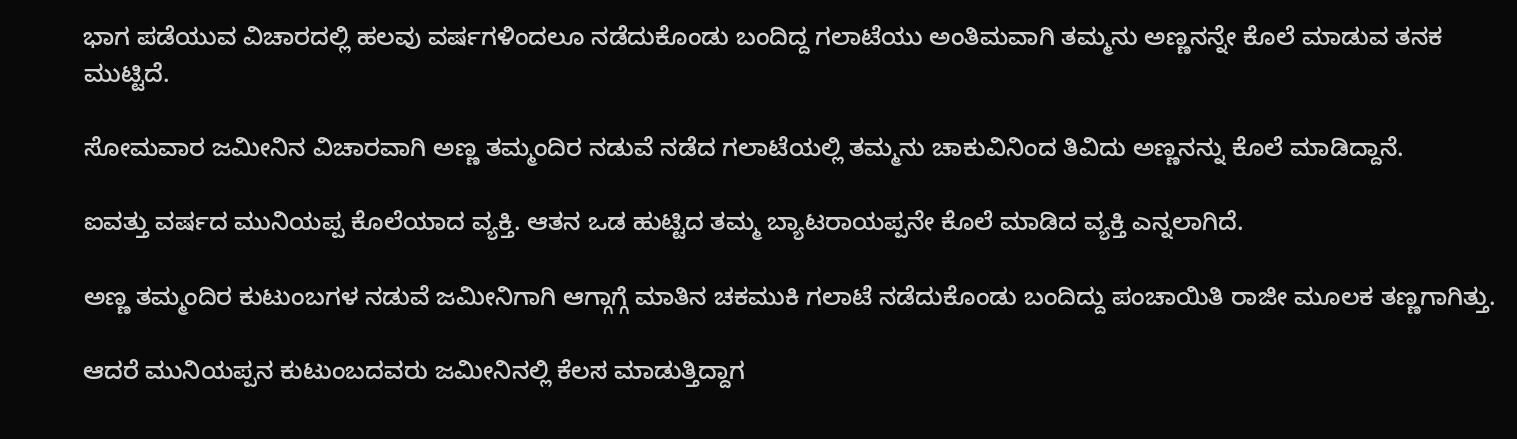ಭಾಗ ಪಡೆಯುವ ವಿಚಾರದಲ್ಲಿ ಹಲವು ವರ್ಷಗಳಿಂದಲೂ ನಡೆದುಕೊಂಡು ಬಂದಿದ್ದ ಗಲಾಟೆಯು ಅಂತಿಮವಾಗಿ ತಮ್ಮನು ಅಣ್ಣನನ್ನೇ ಕೊಲೆ ಮಾಡುವ ತನಕ ಮುಟ್ಟಿದೆ.

ಸೋಮವಾರ ಜಮೀನಿನ ವಿಚಾರವಾಗಿ ಅಣ್ಣ ತಮ್ಮಂದಿರ ನಡುವೆ ನಡೆದ ಗಲಾಟೆಯಲ್ಲಿ ತಮ್ಮನು ಚಾಕುವಿನಿಂದ ತಿವಿದು ಅಣ್ಣನನ್ನು ಕೊಲೆ ಮಾಡಿದ್ದಾನೆ.

ಐವತ್ತು ವರ್ಷದ ಮುನಿಯಪ್ಪ ಕೊಲೆಯಾದ ವ್ಯಕ್ತಿ. ಆತನ ಒಡ ಹುಟ್ಟಿದ ತಮ್ಮ ಬ್ಯಾಟರಾಯಪ್ಪನೇ ಕೊಲೆ ಮಾಡಿದ ವ್ಯಕ್ತಿ ಎನ್ನಲಾಗಿದೆ.

ಅಣ್ಣ ತಮ್ಮಂದಿರ ಕುಟುಂಬಗಳ ನಡುವೆ ಜಮೀನಿಗಾಗಿ ಆಗ್ಗಾಗ್ಗೆ ಮಾತಿನ ಚಕಮುಕಿ ಗಲಾಟೆ ನಡೆದುಕೊಂಡು ಬಂದಿದ್ದು ಪಂಚಾಯಿತಿ ರಾಜೀ ಮೂಲಕ ತಣ್ಣಗಾಗಿತ್ತು.

ಆದರೆ ಮುನಿಯಪ್ಪನ ಕುಟುಂಬದವರು ಜಮೀನಿನಲ್ಲಿ ಕೆಲಸ ಮಾಡುತ್ತಿದ್ದಾಗ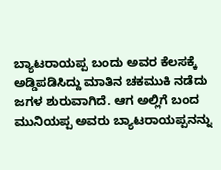ಬ್ಯಾಟರಾಯಪ್ಪ ಬಂದು ಅವರ ಕೆಲಸಕ್ಕೆ ಅಡ್ಡಿಪಡಿಸಿದ್ದು ಮಾತಿನ ಚಕಮುಕಿ ನಡೆದು ಜಗಳ ಶುರುವಾಗಿದೆ. ಆಗ ಅಲ್ಲಿಗೆ ಬಂದ ಮುನಿಯಪ್ಪ ಅವರು ಬ್ಯಾಟರಾಯಪ್ಪನನ್ನು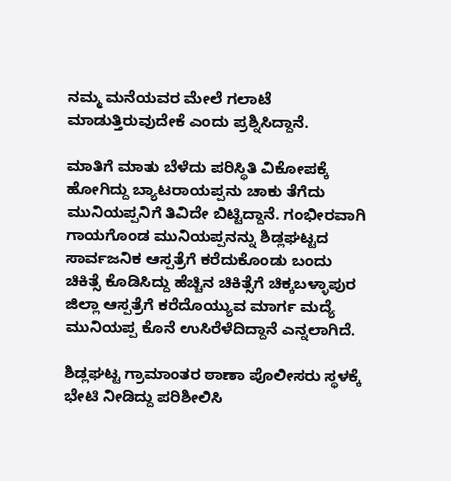ನಮ್ಮ ಮನೆಯವರ ಮೇಲೆ ಗಲಾಟೆ ಮಾಡುತ್ತಿರುವುದೇಕೆ ಎಂದು ಪ್ರಶ್ನಿಸಿದ್ದಾನೆ.

ಮಾತಿಗೆ ಮಾತು ಬೆಳೆದು ಪರಿಸ್ಥಿತಿ ವಿಕೋಪಕ್ಕೆ ಹೋಗಿದ್ದು ಬ್ಯಾಟರಾಯಪ್ಪನು ಚಾಕು ತೆಗೆದು ಮುನಿಯಪ್ಪನಿಗೆ ತಿವಿದೇ ಬಿಟ್ಟಿದ್ದಾನೆ. ಗಂಭೀರವಾಗಿ ಗಾಯಗೊಂಡ ಮುನಿಯಪ್ಪನನ್ನು ಶಿಡ್ಲಘಟ್ಟದ ಸಾರ್ವಜನಿಕ ಆಸ್ಪತ್ರೆಗೆ ಕರೆದುಕೊಂಡು ಬಂದು ಚಿಕಿತ್ಸೆ ಕೊಡಿಸಿದ್ದು ಹೆಚ್ಚಿನ ಚಿಕಿತ್ಸೆಗೆ ಚಿಕ್ಕಬಳ್ಳಾಪುರ ಜಿಲ್ಲಾ ಆಸ್ಪತ್ರೆಗೆ ಕರೆದೊಯ್ಯುವ ಮಾರ್ಗ ಮದ್ಯೆ ಮುನಿಯಪ್ಪ ಕೊನೆ ಉಸಿರೆಳೆದಿದ್ದಾನೆ ಎನ್ನಲಾಗಿದೆ.

ಶಿಡ್ಲಘಟ್ಟ ಗ್ರಾಮಾಂತರ ಠಾಣಾ ಪೊಲೀಸರು ಸ್ಥಳಕ್ಕೆ ಭೇಟಿ ನೀಡಿದ್ದು ಪರಿಶೀಲಿಸಿ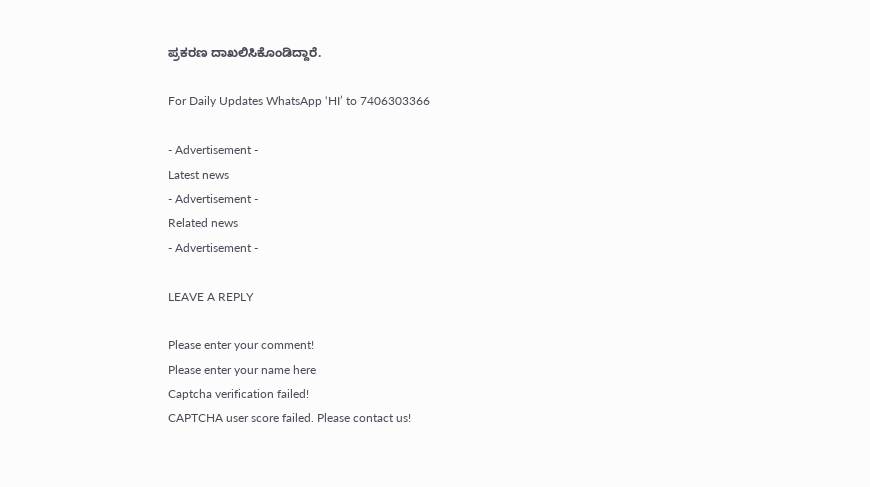ಪ್ರಕರಣ ದಾಖಲಿಸಿಕೊಂಡಿದ್ದಾರೆ.

For Daily Updates WhatsApp ‘HI’ to 7406303366

- Advertisement -
Latest news
- Advertisement -
Related news
- Advertisement -

LEAVE A REPLY

Please enter your comment!
Please enter your name here
Captcha verification failed!
CAPTCHA user score failed. Please contact us!